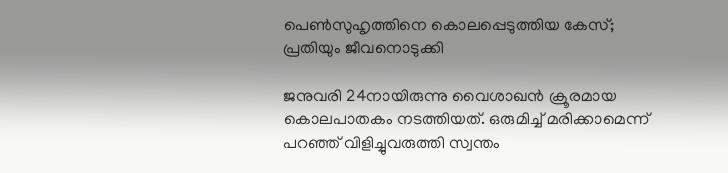പെൺസുഹൃത്തിനെ കൊലപ്പെടുത്തിയ കേസ്; പ്രതിയും ജീവനൊടുക്കി

ജനുവരി 24നായിരുന്നു വൈശാഖൻ ക്രൂരമായ കൊലപാതകം നടത്തിയത്. ഒരുമിച്ച് മരിക്കാമെന്ന് പറഞ്ഞ് വിളിച്ചുവരുത്തി സ്വന്തം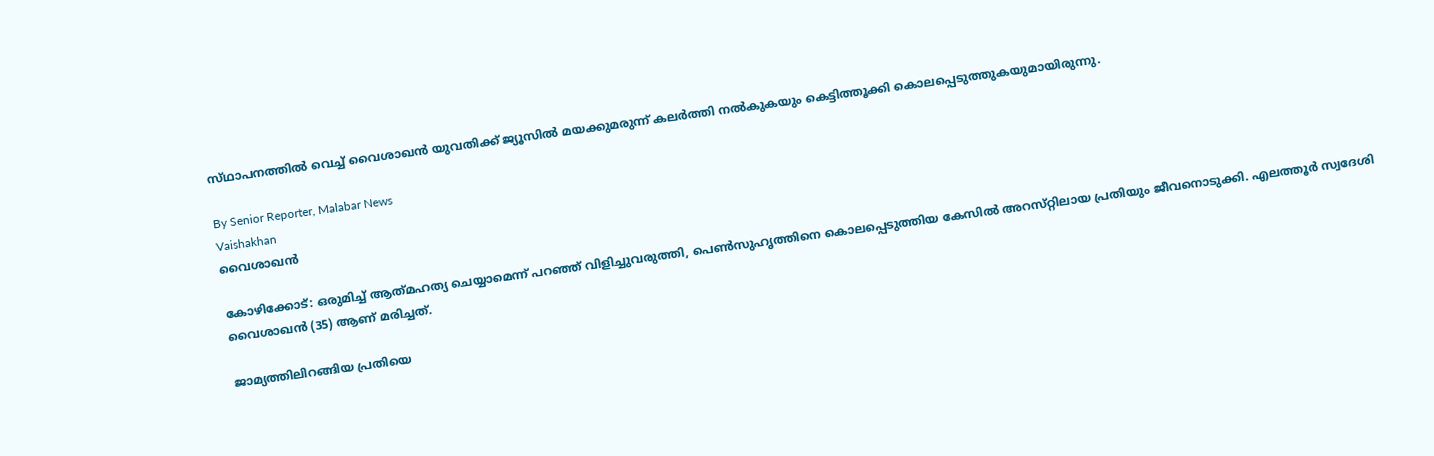സ്‌ഥാപനത്തിൽ വെച്ച് വൈശാഖൻ യുവതിക്ക് ജ്യൂസിൽ മയക്കുമരുന്ന് കലർത്തി നൽകുകയും കെട്ടിത്തൂക്കി കൊലപ്പെടുത്തുകയുമായിരുന്നു.

By Senior Reporter, Malabar News
Vaishakhan
വൈശാഖൻ

കോഴിക്കോട്: ഒരുമിച്ച് ആത്‍മഹത്യ ചെയ്യാമെന്ന് പറഞ്ഞ് വിളിച്ചുവരുത്തി, പെൺസുഹൃത്തിനെ കൊലപ്പെടുത്തിയ കേസിൽ അറസ്‌റ്റിലായ പ്രതിയും ജീവനൊടുക്കി. എലത്തൂർ സ്വദേശി വൈശാഖൻ (35) ആണ് മരിച്ചത്.

ജാമ്യത്തിലിറങ്ങിയ പ്രതിയെ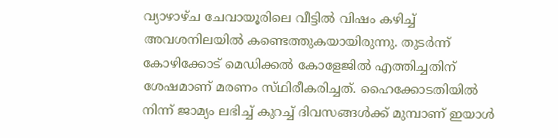വ്യാഴാഴ്‌ച ചേവായൂരിലെ വീട്ടിൽ വിഷം കഴിച്ച് അവശനിലയിൽ കണ്ടെത്തുകയായിരുന്നു. തുടർന്ന് കോഴിക്കോട് മെഡിക്കൽ കോളേജിൽ എത്തിച്ചതിന് ശേഷമാണ് മരണം സ്‌ഥിരീകരിച്ചത്‌. ഹൈക്കോടതിയിൽ നിന്ന് ജാമ്യം ലഭിച്ച് കുറച്ച് ദിവസങ്ങൾക്ക് മുമ്പാണ് ഇയാൾ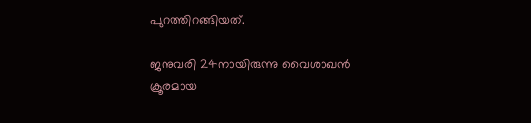പുറത്തിറങ്ങിയത്.

ജനുവരി 24നായിരുന്നു വൈശാഖൻ ക്രൂരമായ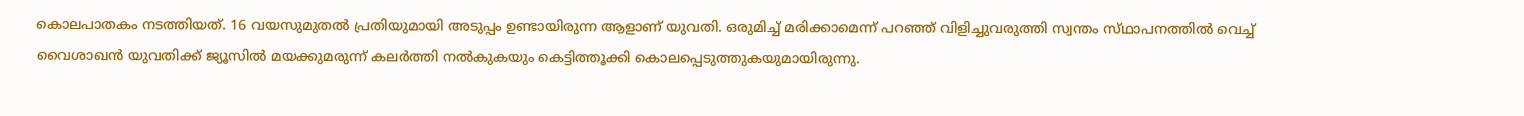കൊലപാതകം നടത്തിയത്. 16 വയസുമുതൽ പ്രതിയുമായി അടുപ്പം ഉണ്ടായിരുന്ന ആളാണ് യുവതി. ഒരുമിച്ച് മരിക്കാമെന്ന് പറഞ്ഞ് വിളിച്ചുവരുത്തി സ്വന്തം സ്‌ഥാപനത്തിൽ വെച്ച് വൈശാഖൻ യുവതിക്ക് ജ്യൂസിൽ മയക്കുമരുന്ന് കലർത്തി നൽകുകയും കെട്ടിത്തൂക്കി കൊലപ്പെടുത്തുകയുമായിരുന്നു.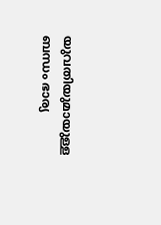യുവതിയുമായുള്ള ബന്ധം ഭാര്യ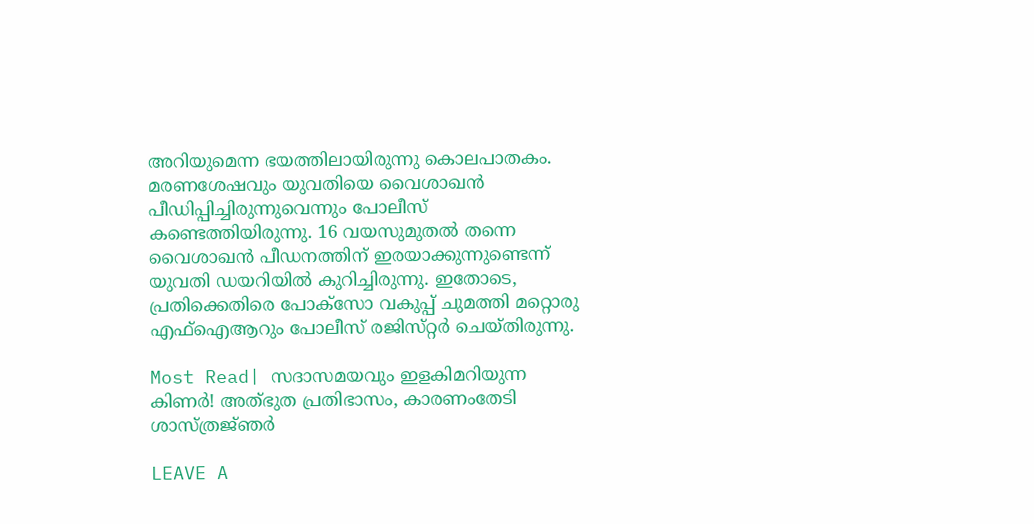അറിയുമെന്ന ഭയത്തിലായിരുന്നു കൊലപാതകം. മരണശേഷവും യുവതിയെ വൈശാഖൻ പീഡിപ്പിച്ചിരുന്നുവെന്നും പോലീസ് കണ്ടെത്തിയിരുന്നു. 16 വയസുമുതൽ തന്നെ വൈശാഖൻ പീഡനത്തിന് ഇരയാക്കുന്നുണ്ടെന്ന് യുവതി ഡയറിയിൽ കുറിച്ചിരുന്നു. ഇതോടെ, പ്രതിക്കെതിരെ പോക്‌സോ വകുപ്പ് ചുമത്തി മറ്റൊരു എഫ്ഐആറും പോലീസ് രജിസ്‌റ്റർ ചെയ്‌തിരുന്നു.

Most Read| സദാസമയവും ഇളകിമറിയുന്ന കിണർ! അത്‌ഭുത പ്രതിഭാസം, കാരണംതേടി ശാസ്‌ത്രജ്‌ഞർ

LEAVE A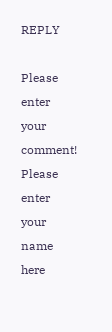REPLY

Please enter your comment!
Please enter your name here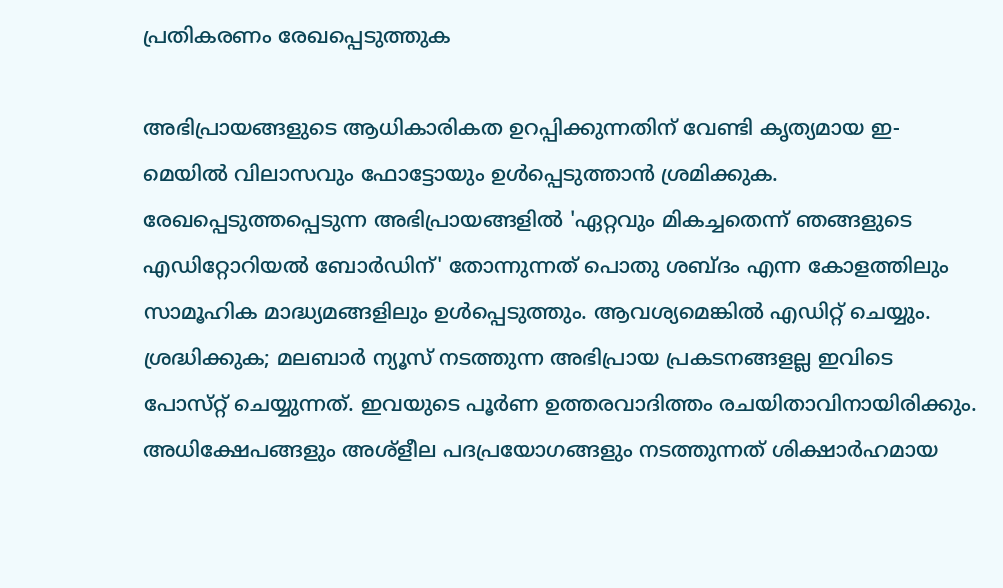പ്രതികരണം രേഖപ്പെടുത്തുക

അഭിപ്രായങ്ങളുടെ ആധികാരികത ഉറപ്പിക്കുന്നതിന് വേണ്ടി കൃത്യമായ ഇ-മെയിൽ വിലാസവും ഫോട്ടോയും ഉൾപ്പെടുത്താൻ ശ്രമിക്കുക. രേഖപ്പെടുത്തപ്പെടുന്ന അഭിപ്രായങ്ങളിൽ 'ഏറ്റവും മികച്ചതെന്ന് ഞങ്ങളുടെ എഡിറ്റോറിയൽ ബോർഡിന്' തോന്നുന്നത് പൊതു ശബ്‌ദം എന്ന കോളത്തിലും സാമൂഹിക മാദ്ധ്യമങ്ങളിലും ഉൾപ്പെടുത്തും. ആവശ്യമെങ്കിൽ എഡിറ്റ് ചെയ്യും. ശ്രദ്ധിക്കുക; മലബാർ ന്യൂസ് നടത്തുന്ന അഭിപ്രായ പ്രകടനങ്ങളല്ല ഇവിടെ പോസ്‌റ്റ് ചെയ്യുന്നത്. ഇവയുടെ പൂർണ ഉത്തരവാദിത്തം രചയിതാവിനായിരിക്കും. അധിക്ഷേപങ്ങളും അശ്‌ളീല പദപ്രയോഗങ്ങളും നടത്തുന്നത് ശിക്ഷാർഹമായ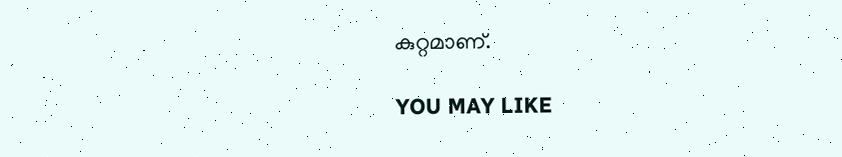കുറ്റമാണ്.

YOU MAY LIKE